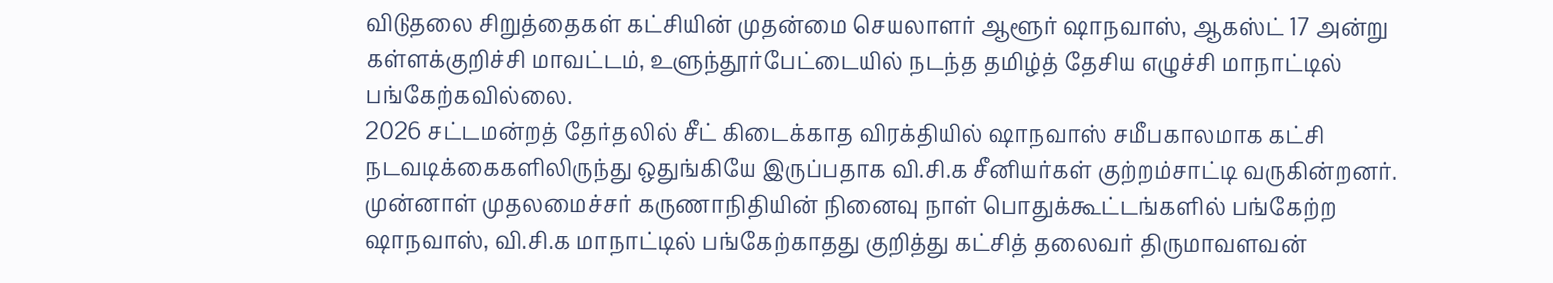விடுதலை சிறுத்தைகள் கட்சியின் முதன்மை செயலாளர் ஆளூர் ஷாநவாஸ், ஆகஸ்ட் 17 அன்று கள்ளக்குறிச்சி மாவட்டம், உளுந்தூர்பேட்டையில் நடந்த தமிழ்த் தேசிய எழுச்சி மாநாட்டில் பங்கேற்கவில்லை.
2026 சட்டமன்றத் தேர்தலில் சீட் கிடைக்காத விரக்தியில் ஷாநவாஸ் சமீபகாலமாக கட்சி நடவடிக்கைகளிலிருந்து ஒதுங்கியே இருப்பதாக வி.சி.க சீனியர்கள் குற்றம்சாட்டி வருகின்றனர்.
முன்னாள் முதலமைச்சர் கருணாநிதியின் நினைவு நாள் பொதுக்கூட்டங்களில் பங்கேற்ற ஷாநவாஸ், வி.சி.க மாநாட்டில் பங்கேற்காதது குறித்து கட்சித் தலைவர் திருமாவளவன்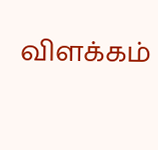விளக்கம்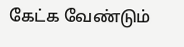கேட்க வேண்டும்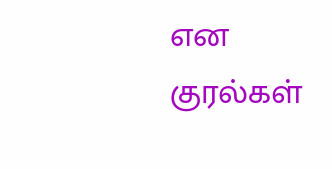என குரல்கள்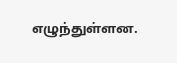எழுந்துள்ளன.